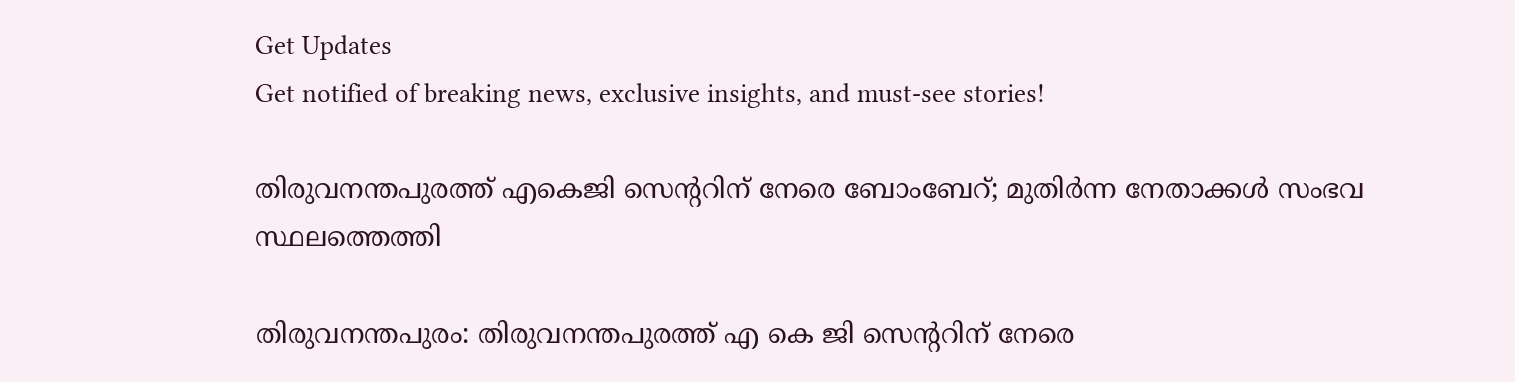Get Updates
Get notified of breaking news, exclusive insights, and must-see stories!

തിരുവനന്തപുരത്ത് എകെജി സെന്ററിന് നേരെ ബോംബേറ്; മുതിര്‍ന്ന നേതാക്കള്‍ സംഭവ സ്ഥലത്തെത്തി

തിരുവനന്തപുരം: തിരുവനന്തപുരത്ത് എ കെ ജി സെന്ററിന് നേരെ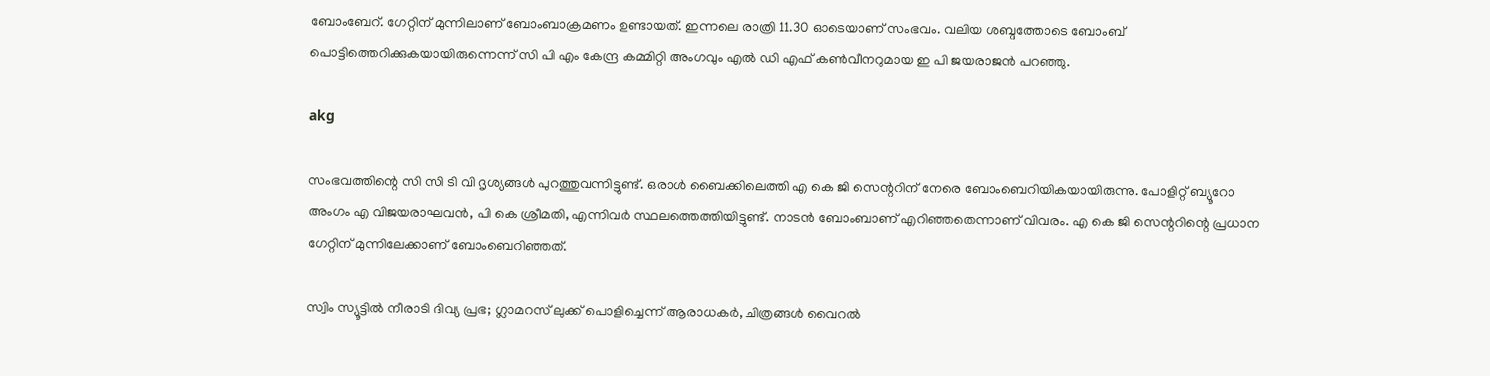ബോംബേറ്. ഗേറ്റിന് മുന്നിലാണ് ബോംബാക്രമണം ഉണ്ടായത്. ഇന്നലെ രാത്രി 11.30 ഓടെയാണ് സംഭവം. വലിയ ശബ്ദത്തോടെ ബോംബ് പൊട്ടിത്തെറിക്കുകയായിരുന്നെന്ന് സി പി എം കേന്ദ്ര കമ്മിറ്റി അംഗവും എല്‍ ഡി എഫ് കണ്‍വീനറുമായ ഇ പി ജയരാജന്‍ പറഞ്ഞു.

akg

സംഭവത്തിന്റെ സി സി ടി വി ദൃശ്യങ്ങള്‍ പുറത്തുവന്നിട്ടുണ്ട്. ഒരാള്‍ ബൈക്കിലെത്തി എ കെ ജി സെന്ററിന് നേരെ ബോംബെറിയികയായിരുന്നു. പോളിറ്റ് ബ്യൂറോ അംഗം എ വിജയരാഘവന്‍, പി കെ ശ്രീമതി, എന്നിവര്‍ സ്ഥലത്തെത്തിയിട്ടുണ്ട്. നാടന്‍ ബോംബാണ് എറിഞ്ഞതെന്നാണ് വിവരം. എ കെ ജി സെന്ററിന്റെ പ്രധാന ഗേറ്റിന് മുന്നിലേക്കാണ് ബോംബെറിഞ്ഞത്.

സ്വിം സ്യൂട്ടില്‍ നീരാടി ദിവ്യ പ്രഭ; ഗ്ലാമറസ് ലുക്ക് പൊളിച്ചെന്ന് ആരാധകര്‍, ചിത്രങ്ങള്‍ വൈറല്‍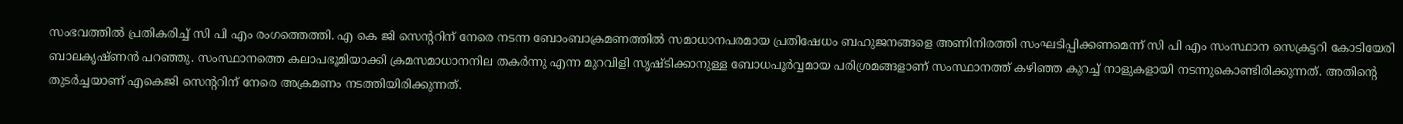സംഭവത്തില്‍ പ്രതികരിച്ച് സി പി എം രംഗത്തെത്തി. എ കെ ജി സെന്ററിന് നേരെ നടന്ന ബോംബാക്രമണത്തില്‍ സമാധാനപരമായ പ്രതിഷേധം ബഹുജനങ്ങളെ അണിനിരത്തി സംഘടിപ്പിക്കണമെന്ന് സി പി എം സംസ്ഥാന സെക്രട്ടറി കോടിയേരി ബാലകൃഷ്ണന്‍ പറഞ്ഞു. സംസ്ഥാനത്തെ കലാപഭൂമിയാക്കി ക്രമസമാധാനനില തകര്‍ന്നു എന്ന മുറവിളി സൃഷ്ടിക്കാനുള്ള ബോധപൂര്‍വ്വമായ പരിശ്രമങ്ങളാണ് സംസ്ഥാനത്ത് കഴിഞ്ഞ കുറച്ച് നാളുകളായി നടന്നുകൊണ്ടിരിക്കുന്നത്. അതിന്റെ തുടര്‍ച്ചയാണ് എകെജി സെന്ററിന് നേരെ അക്രമണം നടത്തിയിരിക്കുന്നത്.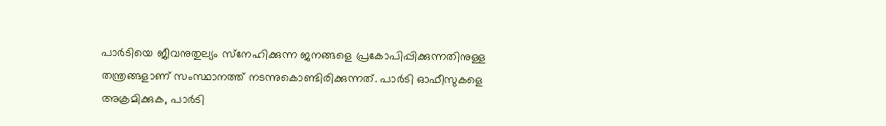പാര്‍ടിയെ ജീവനുതുല്യം സ്‌നേഹിക്കുന്ന ജനങ്ങളെ പ്രകോപിപ്പിക്കുന്നതിനുള്ള തന്ത്രങ്ങളാണ് സംസ്ഥാനത്ത് നടന്നുകൊണ്ടിരിക്കുന്നത്. പാര്‍ടി ഓഫീസുകളെ അക്രമിക്കുക, പാര്‍ടി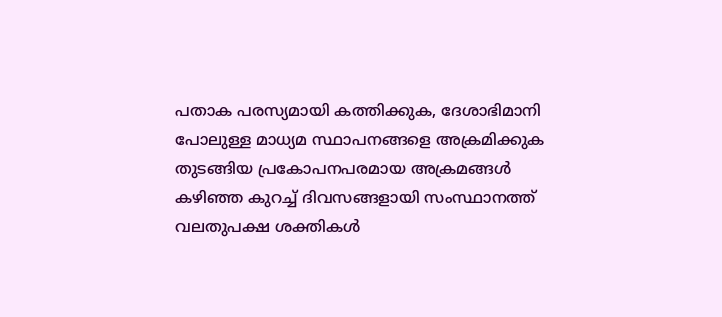പതാക പരസ്യമായി കത്തിക്കുക, ദേശാഭിമാനി പോലുള്ള മാധ്യമ സ്ഥാപനങ്ങളെ അക്രമിക്കുക തുടങ്ങിയ പ്രകോപനപരമായ അക്രമങ്ങള്‍ കഴിഞ്ഞ കുറച്ച് ദിവസങ്ങളായി സംസ്ഥാനത്ത് വലതുപക്ഷ ശക്തികള്‍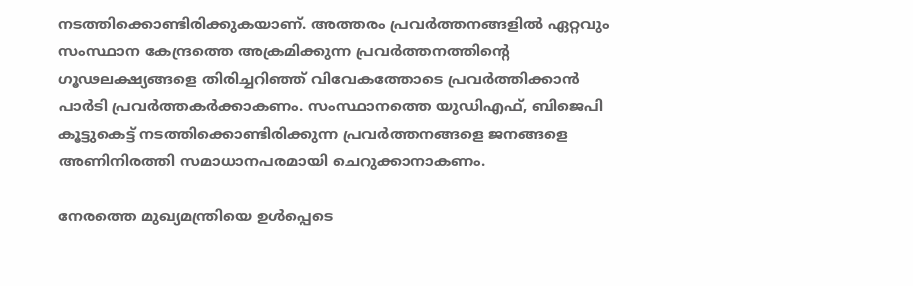നടത്തിക്കൊണ്ടിരിക്കുകയാണ്. അത്തരം പ്രവര്‍ത്തനങ്ങളില്‍ ഏറ്റവും സംസ്ഥാന കേന്ദ്രത്തെ അക്രമിക്കുന്ന പ്രവര്‍ത്തനത്തിന്റെ ഗൂഢലക്ഷ്യങ്ങളെ തിരിച്ചറിഞ്ഞ് വിവേകത്തോടെ പ്രവര്‍ത്തിക്കാന്‍ പാര്‍ടി പ്രവര്‍ത്തകര്‍ക്കാകണം. സംസ്ഥാനത്തെ യുഡിഎഫ്, ബിജെപി കൂട്ടുകെട്ട് നടത്തിക്കൊണ്ടിരിക്കുന്ന പ്രവര്‍ത്തനങ്ങളെ ജനങ്ങളെ അണിനിരത്തി സമാധാനപരമായി ചെറുക്കാനാകണം.

നേരത്തെ മുഖ്യമന്ത്രിയെ ഉള്‍പ്പെടെ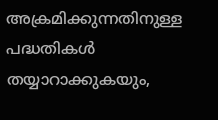അക്രമിക്കുന്നതിനുള്ള പദ്ധതികള്‍ തയ്യാറാക്കുകയും,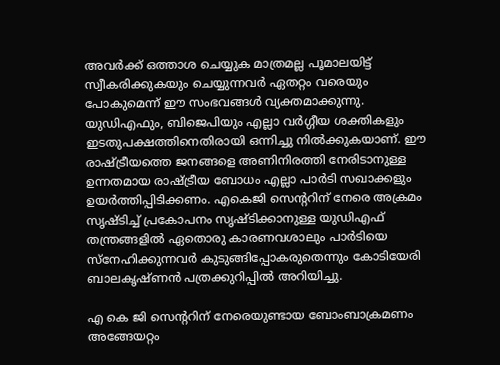അവര്‍ക്ക് ഒത്താശ ചെയ്യുക മാത്രമല്ല പൂമാലയിട്ട് സ്വീകരിക്കുകയും ചെയ്യുന്നവര്‍ ഏതറ്റം വരെയും പോകുമെന്ന് ഈ സംഭവങ്ങള്‍ വ്യക്തമാക്കുന്നു. യുഡിഎഫും, ബിജെപിയും എല്ലാ വര്‍ഗ്ഗീയ ശക്തികളും ഇടതുപക്ഷത്തിനെതിരായി ഒന്നിച്ചു നില്‍ക്കുകയാണ്. ഈ രാഷ്ട്രീയത്തെ ജനങ്ങളെ അണിനിരത്തി നേരിടാനുള്ള ഉന്നതമായ രാഷ്ട്രീയ ബോധം എല്ലാ പാര്‍ടി സഖാക്കളും ഉയര്‍ത്തിപ്പിടിക്കണം. എകെജി സെന്ററിന് നേരെ അക്രമം സൃഷ്ടിച്ച് പ്രകോപനം സൃഷ്ടിക്കാനുള്ള യുഡിഎഫ് തന്ത്രങ്ങളില്‍ ഏതൊരു കാരണവശാലും പാര്‍ടിയെ സ്‌നേഹിക്കുന്നവര്‍ കുടുങ്ങിപ്പോകരുതെന്നും കോടിയേരി ബാലകൃഷ്ണന്‍ പത്രക്കുറിപ്പില്‍ അറിയിച്ചു.

എ കെ ജി സെന്ററിന് നേരെയുണ്ടായ ബോംബാക്രമണം അങ്ങേയറ്റം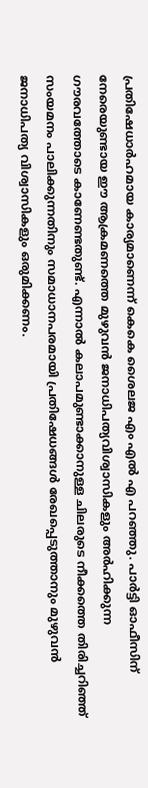പ്രതിഷേധാര്‍ഹമായ കാര്യമാണെന്ന് കെകെ ശൈലജ എം എല്‍ എ പറഞ്ഞു. പാര്‍ട്ടി ഓഫീസിന് നേരെയുണ്ടായ ഈ ആക്രമണത്തെ മുഴുവന്‍ ജനാധിപത്യവിശ്വാസികളും അര്‍ഹിക്കുന്ന ഗൗരവത്തോടെ കാണേണ്ടതുണ്ട്. എന്നാല്‍ കലാപമുണ്ടാക്കാനുള്ള ചിലരുടെ നീക്കത്തെ തിരിച്ചറിഞ്ഞ് സംയമനം പാലിക്കുന്നതിനും സമാധാനപരമായി പ്രതിഷേധങ്ങള്‍ രേഖപ്പെടുത്താനും മുഴുവന്‍ ജനാധിപത്യ വിശ്വാസികളും ഒരുമിക്കണം.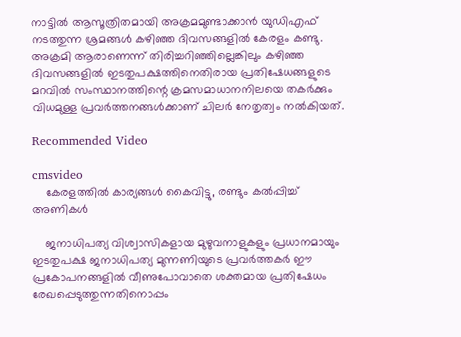നാട്ടില്‍ ആസൂത്രിതമായി അക്രമമുണ്ടാക്കാന്‍ യുഡിഎഫ് നടത്തുന്ന ശ്രമങ്ങള്‍ കഴിഞ്ഞ ദിവസങ്ങളില്‍ കേരളം കണ്ടു. അക്രമി ആരാണെന്ന് തിരിച്ചറിഞ്ഞില്ലെങ്കിലും കഴിഞ്ഞ ദിവസങ്ങളില്‍ ഇടതുപക്ഷത്തിനെതിരായ പ്രതിഷേധങ്ങളുടെ മറവില്‍ സംസ്ഥാനത്തിന്റെ ക്രമസമാധാനനിലയെ തകര്‍ക്കും വിധമുള്ള പ്രവര്‍ത്തനങ്ങള്‍ക്കാണ് ചിലര്‍ നേതൃത്വം നല്‍കിയത്.

Recommended Video

cmsvideo
    കേരളത്തില്‍ കാര്യങ്ങള്‍ കൈവിട്ടു, രണ്ടും കല്‍പ്പിച്ച് അണികള്‍

    ജനാധിപത്യ വിശ്വാസികളായ മുഴുവനാളുകളും പ്രധാനമായും ഇടതുപക്ഷ ജനാധിപത്യ മുന്നണിയുടെ പ്രവര്‍ത്തകര്‍ ഈ പ്രകോപനങ്ങളില്‍ വീണുപോവാതെ ശക്തമായ പ്രതിഷേധം രേഖപ്പെടുത്തുന്നതിനൊപ്പം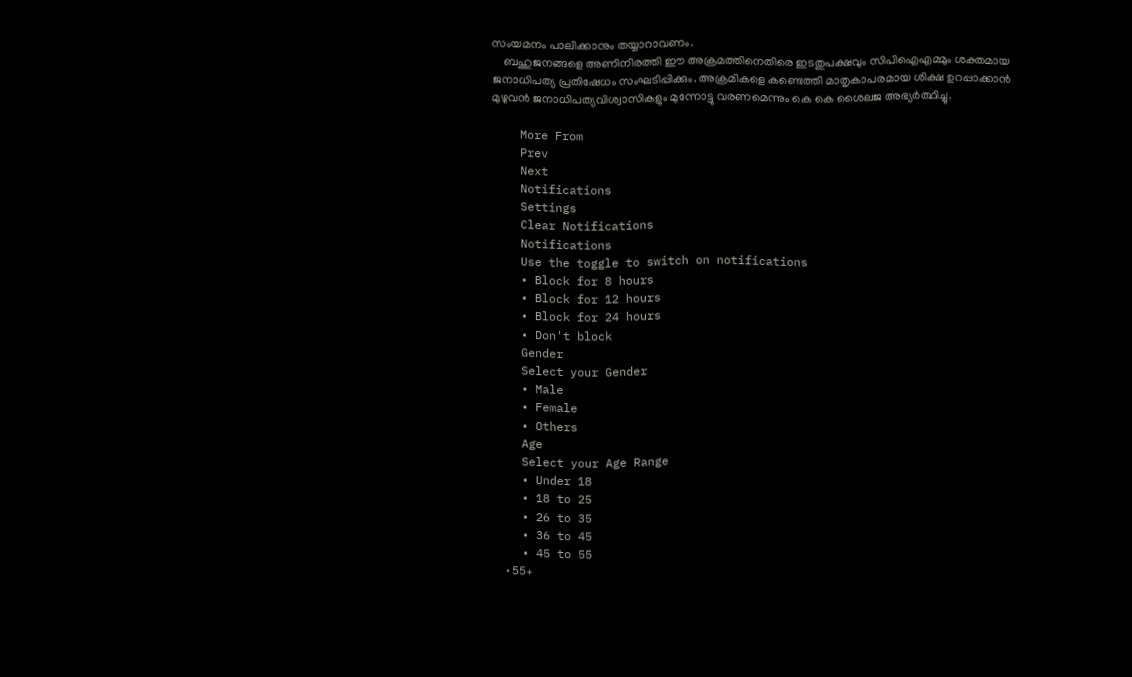സംയമനം പാലിക്കാനും തയ്യാറാവണം.
    ബഹുജനങ്ങളെ അണിനിരത്തി ഈ അക്രമത്തിനെതിരെ ഇടതുപക്ഷവും സിപിഐഎമ്മും ശക്തമായ ജനാധിപത്യ പ്രതിഷേധം സംഘടിപ്പിക്കും. അക്രമികളെ കണ്ടെത്തി മാതൃകാപരമായ ശിക്ഷ ഉറപ്പാക്കാന്‍ മുഴുവന്‍ ജനാധിപത്യവിശ്വാസികളും മുന്നോട്ടു വരണമെന്നും കെ കെ ശൈലജ അഭ്യര്‍ത്ഥിച്ചു.

    More From
    Prev
    Next
    Notifications
    Settings
    Clear Notifications
    Notifications
    Use the toggle to switch on notifications
    • Block for 8 hours
    • Block for 12 hours
    • Block for 24 hours
    • Don't block
    Gender
    Select your Gender
    • Male
    • Female
    • Others
    Age
    Select your Age Range
    • Under 18
    • 18 to 25
    • 26 to 35
    • 36 to 45
    • 45 to 55
    • 55+